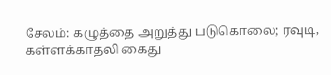சேலம்: கழுத்தை அறுத்து படுகொலை; ரவுடி, கள்ளக்காதலி கைது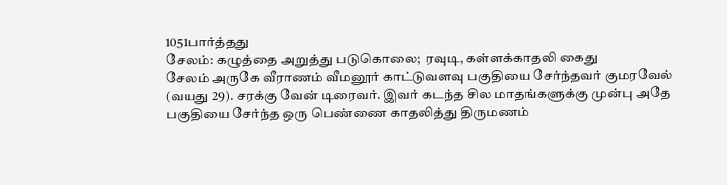1051பார்த்தது
சேலம்: கழுத்தை அறுத்து படுகொலை;  ரவுடி, கள்ளக்காதலி கைது
சேலம் அருகே வீராணம் வீமனூர் காட்டுவளவு பகுதியை சேர்ந்தவர் குமரவேல் (வயது 29). சரக்கு வேன் டிரைவர். இவர் கடந்த சில மாதங்களுக்கு முன்பு அதே பகுதியை சேர்ந்த ஒரு பெண்ணை காதலித்து திருமணம்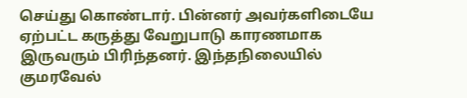செய்து கொண்டார். பின்னர் அவர்களிடையே ஏற்பட்ட கருத்து வேறுபாடு காரணமாக இருவரும் பிரிந்தனர். இந்தநிலையில் குமரவேல்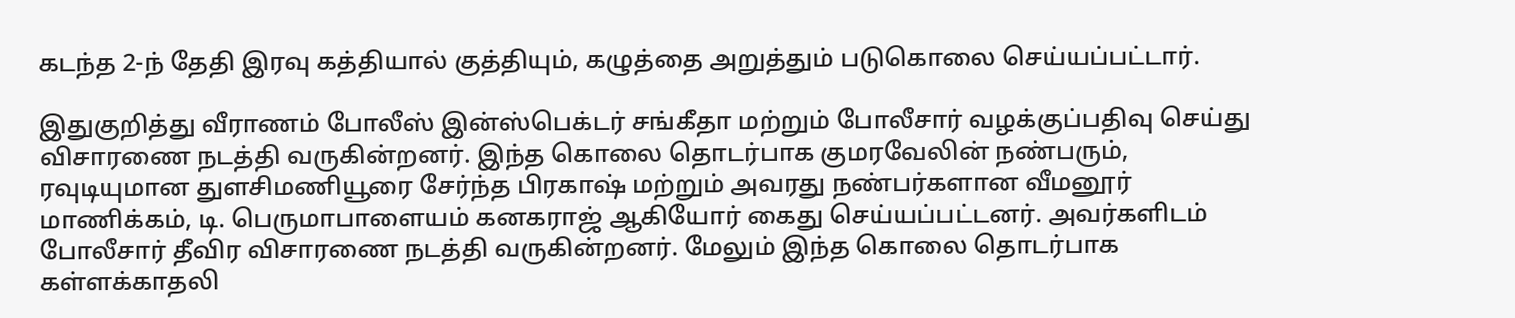கடந்த 2-ந் தேதி இரவு கத்தியால் குத்தியும், கழுத்தை அறுத்தும் படுகொலை செய்யப்பட்டார்.

இதுகுறித்து வீராணம் போலீஸ் இன்ஸ்பெக்டர் சங்கீதா மற்றும் போலீசார் வழக்குப்பதிவு செய்து விசாரணை நடத்தி வருகின்றனர். இந்த கொலை தொடர்பாக குமரவேலின் நண்பரும், ரவுடியுமான துளசிமணியூரை சேர்ந்த பிரகாஷ் மற்றும் அவரது நண்பர்களான வீமனூர் மாணிக்கம், டி. பெருமாபாளையம் கனகராஜ் ஆகியோர் கைது செய்யப்பட்டனர். அவர்களிடம் போலீசார் தீவிர விசாரணை நடத்தி வருகின்றனர். மேலும் இந்த கொலை தொடர்பாக கள்ளக்காதலி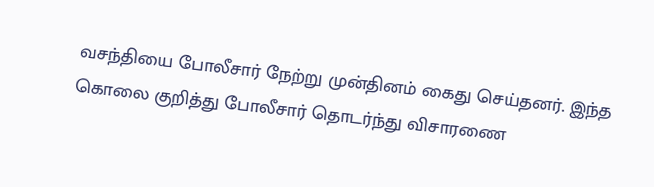வசந்தியை போலீசார் நேற்று முன்தினம் கைது செய்தனர். இந்த கொலை குறித்து போலீசார் தொடர்ந்து விசாரணை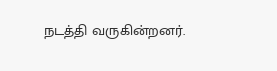நடத்தி வருகின்றனர்.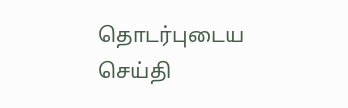தொடர்புடைய செய்தி